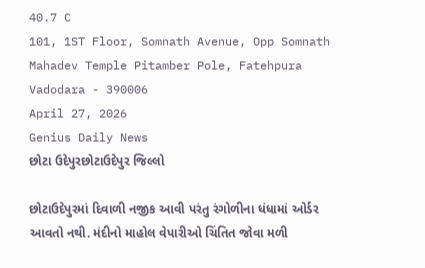40.7 C
101, 1ST Floor, Somnath Avenue, Opp Somnath Mahadev Temple Pitamber Pole, Fatehpura Vadodara - 390006
April 27, 2026
Genius Daily News
છોટા ઉદેપુરછોટાઉદેપુર જિલ્લો

છોટાઉદેપુરમાં દિવાળી નજીક આવી પરંતુ રંગોળીના ધંધામાં ઓર્ડર આવતો નથી. મંદીનો માહોલ વેપારીઓ ચિંતિત જોવા મળી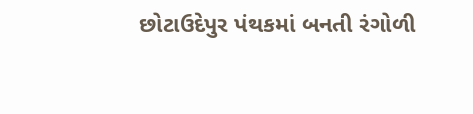છોટાઉદેપુર પંથકમાં બનતી રંગોળી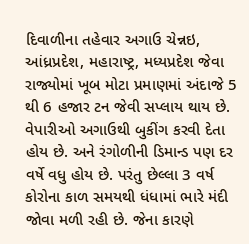દિવાળીના તહેવાર અગાઉ ચેન્નઇ, આંધ્રપ્રદેશ, મહારાષ્ટ્ર, મધ્યપ્રદેશ જેવા રાજ્યોમાં ખૂબ મોટા પ્રમાણમાં અંદાજે 5 થી 6 હજાર ટન જેવી સપ્લાય થાય છે. વેપારીઓ અગાઉથી બુકીંગ કરવી દેતા હોય છે. અને રંગોળીની ડિમાન્ડ પણ દર વર્ષે વધુ હોય છે. પરંતુ છેલ્લા 3 વર્ષ કોરોના કાળ સમયથી ધંધામાં ભારે મંદી જોવા મળી રહી છે. જેના કારણે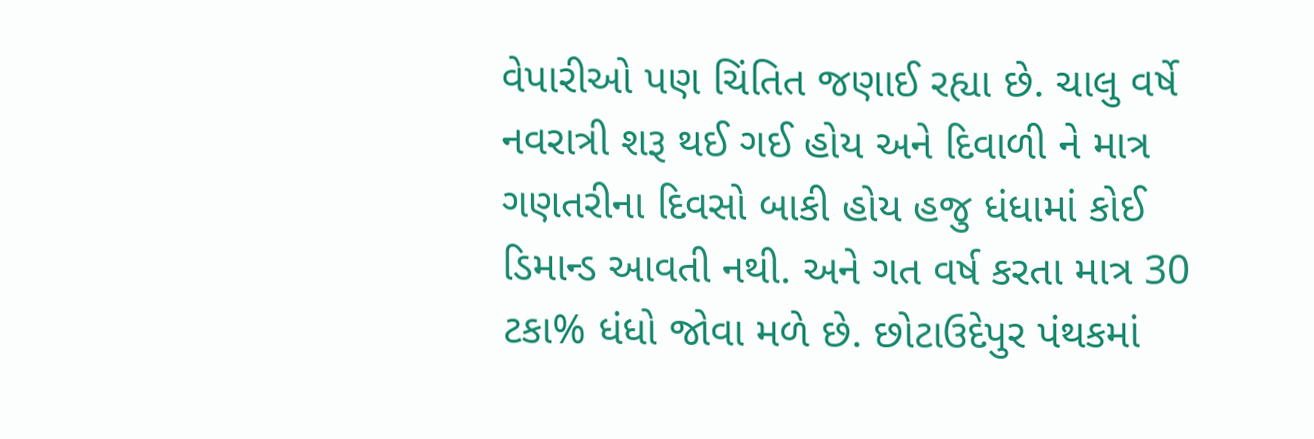વેપારીઓ પણ ચિંતિત જણાઈ રહ્યા છે. ચાલુ વર્ષે નવરાત્રી શરૂ થઈ ગઈ હોય અને દિવાળી ને માત્ર ગણતરીના દિવસો બાકી હોય હજુ ધંધામાં કોઈ ડિમાન્ડ આવતી નથી. અને ગત વર્ષ કરતા માત્ર 30 ટકા% ધંધો જોવા મળે છે. છોટાઉદેપુર પંથકમાં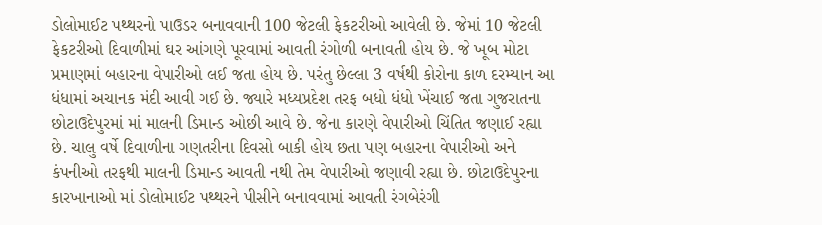ડોલોમાઈટ પથ્થરનો પાઉડર બનાવવાની 100 જેટલી ફેકટરીઓ આવેલી છે. જેમાં 10 જેટલી ફેકટરીઓ દિવાળીમાં ઘર આંગણે પૂરવામાં આવતી રંગોળી બનાવતી હોય છે. જે ખૂબ મોટા પ્રમાણમાં બહારના વેપારીઓ લઈ જતા હોય છે. પરંતુ છેલ્લા 3 વર્ષથી કોરોના કાળ દરમ્યાન આ ધંધામાં અચાનક મંદી આવી ગઈ છે. જ્યારે મધ્યપ્રદેશ તરફ બધો ધંધો ખેંચાઈ જતા ગુજરાતના છોટાઉદેપુરમાં માં માલની ડિમાન્ડ ઓછી આવે છે. જેના કારણે વેપારીઓ ચિંતિત જણાઈ રહ્યા છે. ચાલુ વર્ષે દિવાળીના ગણતરીના દિવસો બાકી હોય છતા પણ બહારના વેપારીઓ અને કંપનીઓ તરફથી માલની ડિમાન્ડ આવતી નથી તેમ વેપારીઓ જણાવી રહ્યા છે. છોટાઉદેપુરના કારખાનાઓ માં ડોલોમાઈટ પથ્થરને પીસીને બનાવવામાં આવતી રંગબેરંગી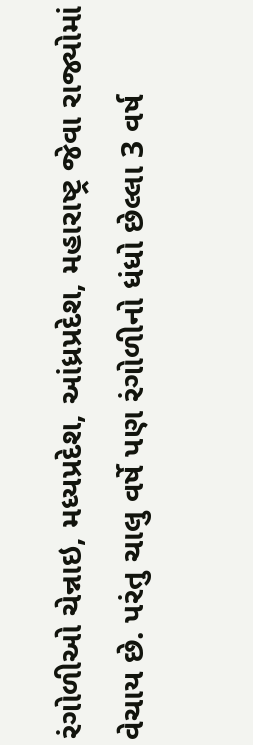રંગોળીઓ ચેન્નાઇ, મધ્યપ્રદેશ, આંધ્રપ્રદેશ, મહારાષ્ટ્ર જેવા રાજ્યોમાં વેચાય છે. પરંતુ ચાલુ વર્ષે પણ રંગોળીનો ધંધો છેલ્લા 3 વર્ષ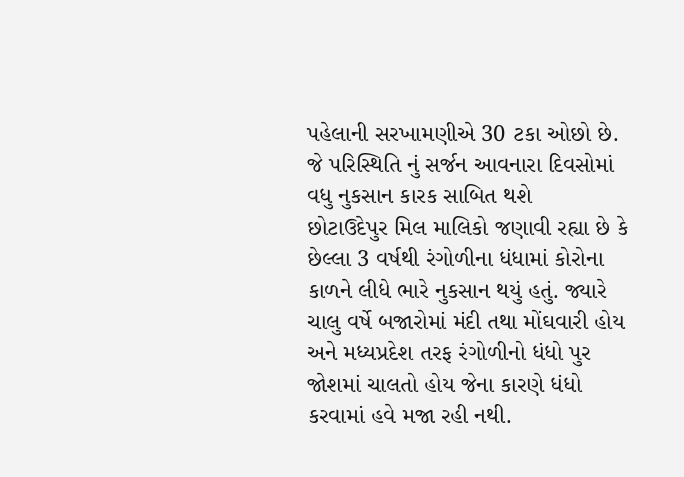પહેલાની સરખામણીએ 30 ટકા ઓછો છે. જે પરિસ્થિતિ નું સર્જન આવનારા દિવસોમાં વધુ નુકસાન કારક સાબિત થશે
છોટાઉદેપુર મિલ માલિકો જણાવી રહ્યા છે કે છેલ્લા 3 વર્ષથી રંગોળીના ધંધામાં કોરોના કાળને લીધે ભારે નુકસાન થયું હતું. જ્યારે ચાલુ વર્ષે બજારોમાં મંદી તથા મોંઘવારી હોય અને મધ્યપ્રદેશ તરફ રંગોળીનો ધંધો પુર જોશમાં ચાલતો હોય જેના કારણે ધંધો કરવામાં હવે મજા રહી નથી.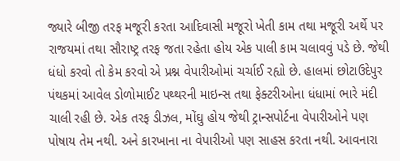જ્યારે બીજી તરફ મજૂરી કરતા આદિવાસી મજૂરો ખેતી કામ તથા મજૂરી અર્થે પર રાજયમાં તથા સૌરાષ્ટ્ર તરફ જતા રહેતા હોય એક પાલી કામ ચલાવવું પડે છે. જેથી ધંધો કરવો તો કેમ કરવો એ પ્રશ્ન વેપારીઓમાં ચર્ચાઈ રહ્યો છે. હાલમાં છોટાઉદેપુર પંથકમાં આવેલ ડોળોમાઈટ પથ્થરની માઇન્સ તથા ફેક્ટરીઓના ધંધામાં ભારે મંદી ચાલી રહી છે. એક તરફ ડીઝલ, મોંઘુ હોય જેથી ટ્રાન્સપોર્ટના વેપારીઓને પણ પોષાય તેમ નથી. અને કારખાના ના વેપારીઓ પણ સાહસ કરતા નથી. આવનારા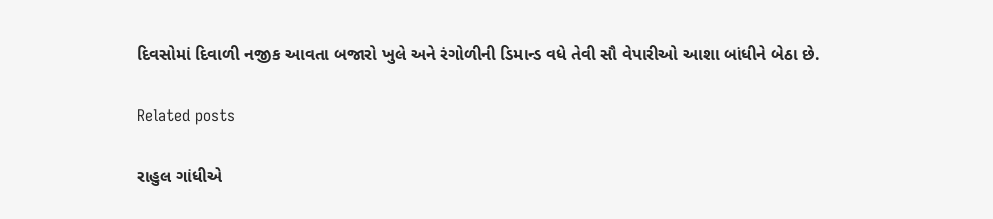દિવસોમાં દિવાળી નજીક આવતા બજારો ખુલે અને રંગોળીની ડિમાન્ડ વધે તેવી સૌ વેપારીઓ આશા બાંધીને બેઠા છે.

Related posts

રાહુલ ગાંધીએ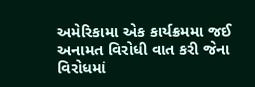અમેરિકામા એક કાર્યક્રમમા જઈ અનામત વિરોધી વાત કરી જેના વિરોધમાં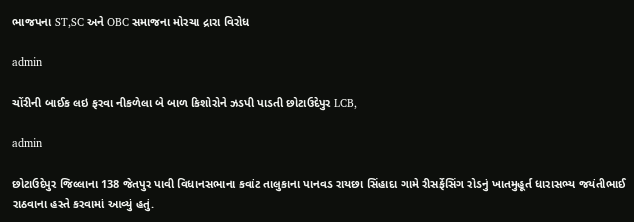ભાજપના ST,SC અને OBC સમાજના મોરચા દ્રારા વિરોધ

admin

ચોંરીની બાઈક લઇ ફરવા નીકળેલા બે બાળ કિશોરોને ઝડપી પાડતી છોટાઉદેપુર LCB,

admin

છોટાઉદેપુર જિલ્લાના 138 જેતપુર પાવી વિધાનસભાના કવાંટ તાલુકાના પાનવડ રાયછા સિંહાદા ગામે રીસર્ફેસિંગ રોડનું ખાતમુહૂર્ત ધારાસભ્ય જયંતીભાઈ રાઠવાના હસ્તે કરવામાં આવ્યું હતું.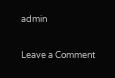admin

Leave a Comment